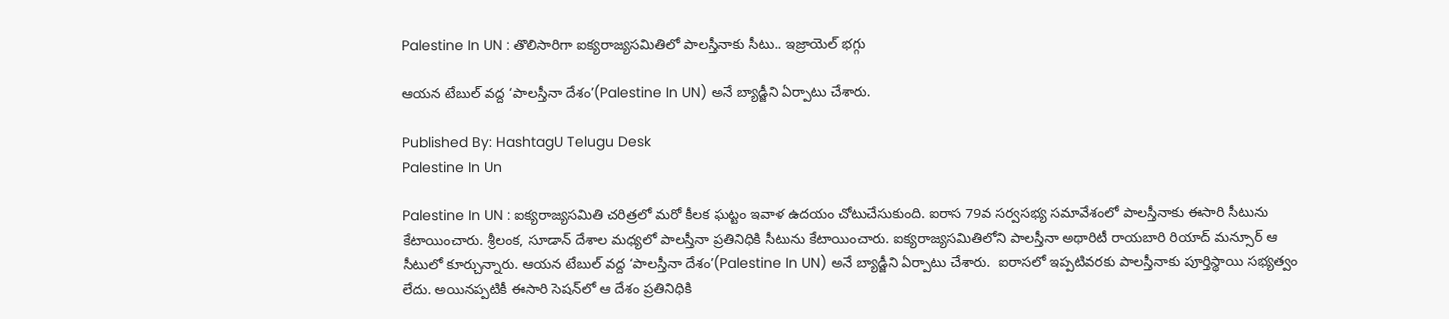Palestine In UN : తొలిసారిగా ఐక్యరాజ్యసమితిలో పాలస్తీనాకు సీటు.. ఇజ్రాయెల్ భగ్గు

ఆయన టేబుల్ వద్ద ‘పాలస్తీనా దేశం’(Palestine In UN) అనే బ్యాడ్జీని ఏర్పాటు చేశారు.

Published By: HashtagU Telugu Desk
Palestine In Un

Palestine In UN : ఐక్యరాజ్యసమితి చరిత్రలో మరో కీలక ఘట్టం ఇవాళ ఉదయం చోటుచేసుకుంది. ఐరాస 79వ సర్వసభ్య సమావేశంలో పాలస్తీనాకు ఈసారి సీటును కేటాయించారు. శ్రీలంక, సూడాన్ దేశాల మధ్యలో పాలస్తీనా ప్రతినిధికి సీటును కేటాయించారు. ఐక్యరాజ్యసమితిలోని పాలస్తీనా అథారిటీ రాయబారి రియాద్ మన్సూర్ ఆ సీటులో కూర్చున్నారు. ఆయన టేబుల్ వద్ద ‘పాలస్తీనా దేశం’(Palestine In UN) అనే బ్యాడ్జీని ఏర్పాటు చేశారు.  ఐరాసలో ఇప్పటివరకు పాలస్తీనాకు పూర్తిస్థాయి సభ్యత్వం లేదు. అయినప్పటికీ ఈసారి సెషన్‌లో ఆ దేశం ప్రతినిధికి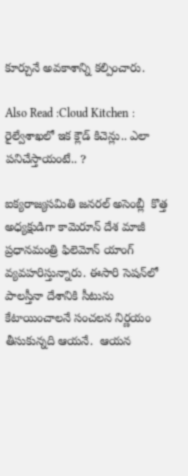కూర్చునే అవకాశాన్ని కల్పించారు.

Also Read :Cloud Kitchen : రైల్వేశాఖలో ఇక క్లౌడ్‌ కిచెన్లు.. ఎలా పనిచేస్తాయంటే.. ?

ఐక్యరాజ్యసమితి జనరల్ అసెంబ్లీ  కొత్త అధ్యక్షుడిగా కామెరూన్ దేశ మాజీ ప్రధానమంత్రి ఫిలెమోన్ యాంగ్ వ్యవహరిస్తున్నారు. ఈసారి సెషన్‌లో పాలస్తీనా దేశానికి సీటును కేటాయించాలనే సంచలన నిర్ణయం తీసుకున్నది ఆయనే.  ఆయన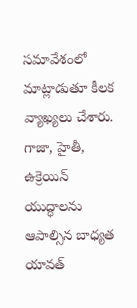సమావేశంలో మాట్లాడుతూ కీలక వ్యాఖ్యలు చేశారు. గాజా, హైతీ, ఉక్రెయిన్ యుద్ధాలను ఆపాల్సిన బాధ్యత యావత్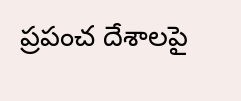ప్రపంచ దేశాలపై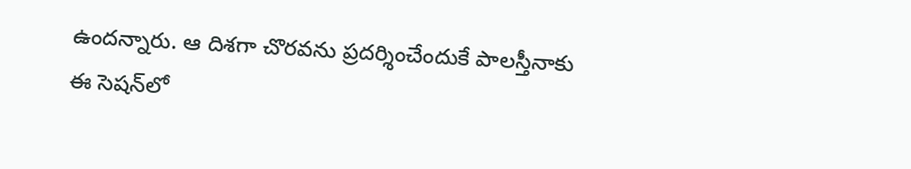ఉందన్నారు. ఆ దిశగా చొరవను ప్రదర్శించేందుకే పాలస్తీనాకు ఈ సెషన్‌లో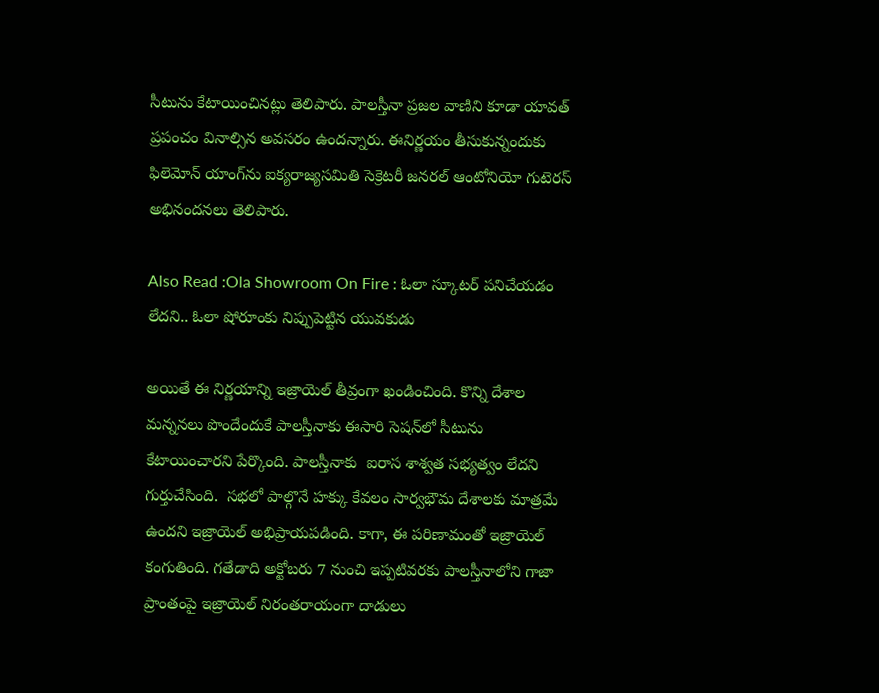సీటును కేటాయించినట్లు తెలిపారు. పాలస్తీనా ప్రజల వాణిని కూడా యావత్ ప్రపంచం వినాల్సిన అవసరం ఉందన్నారు. ఈనిర్ణయం తీసుకున్నందుకు ఫిలెమోన్ యాంగ్‌ను ఐక్యరాజ్యసమితి సెక్రెటరీ జనరల్ ఆంటోనియో గుటెరస్ అభినందనలు తెలిపారు.

Also Read :Ola Showroom On Fire : ఓలా స్కూటర్ పనిచేయడం లేదని.. ఓలా షోరూంకు నిప్పుపెట్టిన యువకుడు

అయితే ఈ నిర్ణయాన్ని ఇజ్రాయెల్ తీవ్రంగా ఖండించింది. కొన్ని దేశాల మన్ననలు పొందేందుకే పాలస్తీనాకు ఈసారి సెషన్‌లో సీటును కేటాయించారని పేర్కొంది. పాలస్తీనాకు  ఐరాస శాశ్వత సభ్యత్వం లేదని గుర్తుచేసింది.  సభలో పాల్గొనే హక్కు కేవలం సార్వభౌమ దేశాలకు మాత్రమే ఉందని ఇజ్రాయెల్ అభిప్రాయపడింది. కాగా, ఈ పరిణామంతో ఇజ్రాయెల్‌  కంగుతింది. గతేడాది అక్టోబరు 7 నుంచి ఇప్పటివరకు పాలస్తీనాలోని గాజా ప్రాంతంపై ఇజ్రాయెల్ నిరంతరాయంగా దాడులు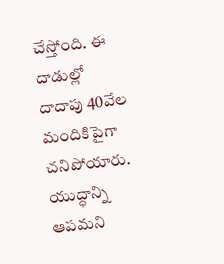చేస్తోంది. ఈ దాడుల్లో దాదాపు 40వేల మందికిపైగా చనిపోయారు. యుద్ధాన్ని ఆపమని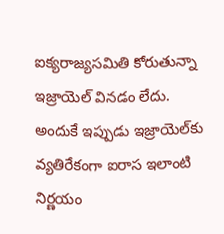ఐక్యరాజ్యసమితి కోరుతున్నా ఇజ్రాయెల్ వినడం లేదు. అందుకే ఇప్పుడు ఇజ్రాయెల్‌కు వ్యతిరేకంగా ఐరాస ఇలాంటి నిర్ణయం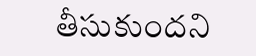తీసుకుందని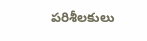పరిశీలకులు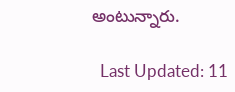అంటున్నారు.

  Last Updated: 11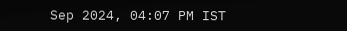Sep 2024, 04:07 PM IST